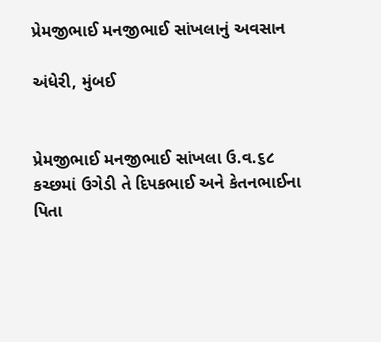પ્રેમજીભાઈ મનજીભાઈ સાંખલાનું અવસાન

અંધેરી, મુંબઈ


પ્રેમજીભાઈ મનજીભાઈ સાંખલા ઉ.વ.૬૮ કચ્છમાં ઉગેડી તે દિપકભાઈ અને કેતનભાઈના પિતા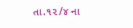તા.૧૨/૪ ના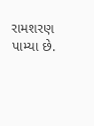રામશરણ પામ્યા છે.